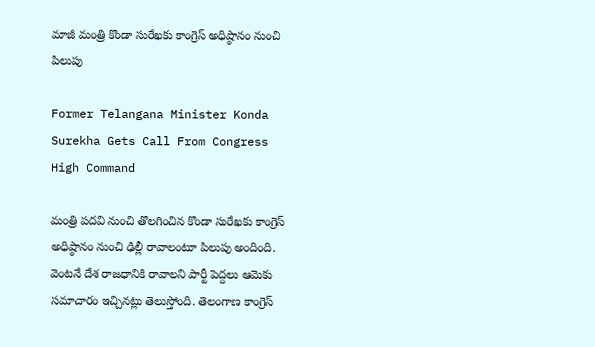మాజీ మంత్రి కొండా సురేఖకు కాంగ్రెస్ అధిష్ఠానం నుంచి పిలుపు

Former Telangana Minister Konda Surekha Gets Call From Congress High Command

మంత్రి పదవి నుంచి తొలగించిన కొండా సురేఖకు కాంగ్రెస్ అధిష్ఠానం నుంచి ఢిల్లీ రావాలంటూ పిలుపు అందింది. వెంటనే దేశ రాజధానికి రావాలని పార్టీ పెద్దలు ఆమెకు సమాచారం ఇచ్చినట్లు తెలుస్తోంది. తెలంగాణ కాంగ్రెస్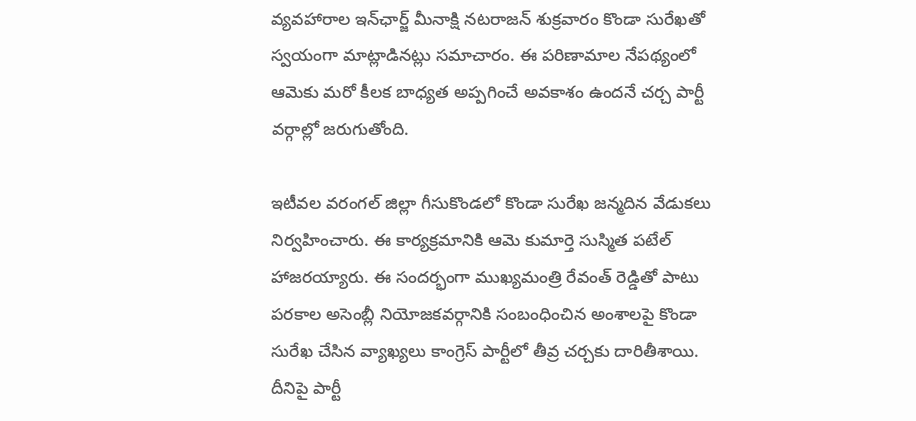వ్యవహారాల ఇన్‌ఛార్జ్ మీనాక్షి నటరాజన్ శుక్రవారం కొండా సురేఖతో స్వయంగా మాట్లాడినట్లు సమాచారం. ఈ పరిణామాల నేపథ్యంలో ఆమెకు మరో కీలక బాధ్యత అప్పగించే అవకాశం ఉందనే చర్చ పార్టీ వర్గాల్లో జరుగుతోంది.

ఇటీవల వరంగల్ జిల్లా గీసుకొండలో కొండా సురేఖ జన్మదిన వేడుకలు నిర్వహించారు. ఈ కార్యక్రమానికి ఆమె కుమార్తె సుస్మిత పటేల్ హాజరయ్యారు. ఈ సందర్భంగా ముఖ్యమంత్రి రేవంత్‌ రెడ్డితో పాటు పరకాల అసెంబ్లీ నియోజకవర్గానికి సంబంధించిన అంశాలపై కొండా సురేఖ చేసిన వ్యాఖ్యలు కాంగ్రెస్ పార్టీలో తీవ్ర చర్చకు దారితీశాయి. దీనిపై పార్టీ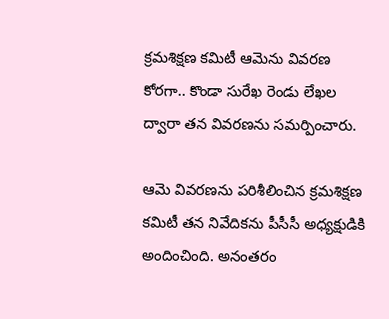క్రమశిక్షణ కమిటీ ఆమెను వివరణ కోరగా.. కొండా సురేఖ రెండు లేఖల ద్వారా తన వివరణను సమర్పించారు.

ఆమె వివరణను పరిశీలించిన క్రమశిక్షణ కమిటీ తన నివేదికను పీసీసీ అధ్యక్షుడికి అందించింది. అనంతరం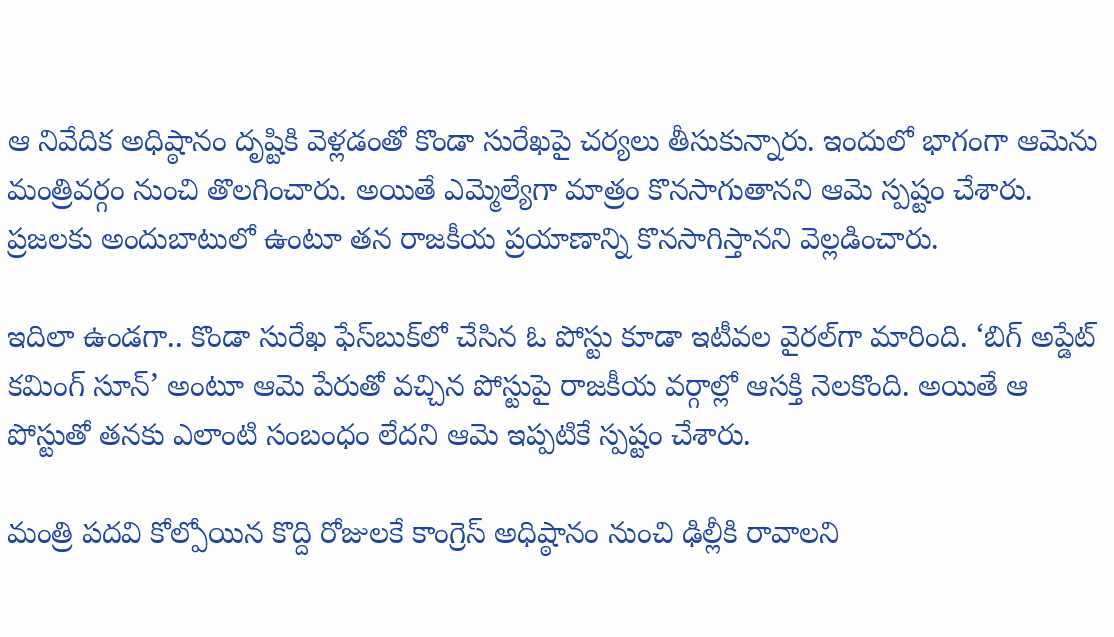ఆ నివేదిక అధిష్ఠానం దృష్టికి వెళ్లడంతో కొండా సురేఖపై చర్యలు తీసుకున్నారు. ఇందులో భాగంగా ఆమెను మంత్రివర్గం నుంచి తొలగించారు. అయితే ఎమ్మెల్యేగా మాత్రం కొనసాగుతానని ఆమె స్పష్టం చేశారు. ప్రజలకు అందుబాటులో ఉంటూ తన రాజకీయ ప్రయాణాన్ని కొనసాగిస్తానని వెల్లడించారు.

ఇదిలా ఉండగా.. కొండా సురేఖ ఫేస్‌బుక్‌లో చేసిన ఓ పోస్టు కూడా ఇటీవల వైరల్‌గా మారింది. ‘బిగ్ అప్డేట్ కమింగ్ సూన్’ అంటూ ఆమె పేరుతో వచ్చిన పోస్టుపై రాజకీయ వర్గాల్లో ఆసక్తి నెలకొంది. అయితే ఆ పోస్టుతో తనకు ఎలాంటి సంబంధం లేదని ఆమె ఇప్పటికే స్పష్టం చేశారు.

మంత్రి పదవి కోల్పోయిన కొద్ది రోజులకే కాంగ్రెస్ అధిష్ఠానం నుంచి ఢిల్లీకి రావాలని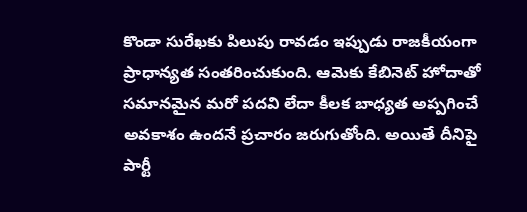కొండా సురేఖకు పిలుపు రావడం ఇప్పుడు రాజకీయంగా ప్రాధాన్యత సంతరించుకుంది. ఆమెకు కేబినెట్ హోదాతో సమానమైన మరో పదవి లేదా కీలక బాధ్యత అప్పగించే అవకాశం ఉందనే ప్రచారం జరుగుతోంది. అయితే దీనిపై పార్టీ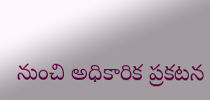నుంచి అధికారిక ప్రకటన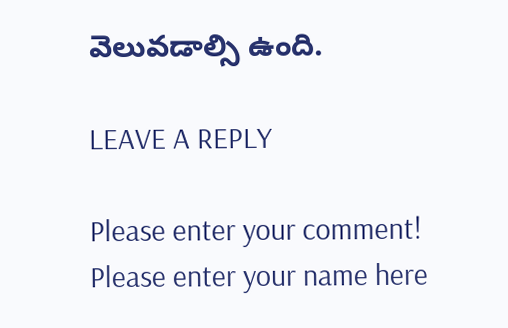వెలువడాల్సి ఉంది.

LEAVE A REPLY

Please enter your comment!
Please enter your name here